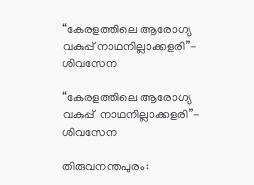“കേരളത്തിലെ ആരോഗ്യ വകുപ്പ് നാഥനില്ലാക്കളരി”- ശിവസേന

“കേരളത്തിലെ ആരോഗ്യ വകുപ്പ്  നാഥനില്ലാക്കളരി”- ശിവസേന

തിരുവനന്തപുരം: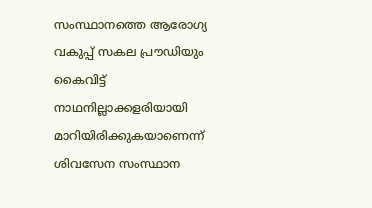സംസ്ഥാനത്തെ ആരോഗ്യ വകുപ്പ് സകല പ്രൗഡിയും കൈവിട്ട് നാഥനില്ലാക്കളരിയായി മാറിയിരിക്കുകയാണെന്ന് ശിവസേന സംസ്ഥാന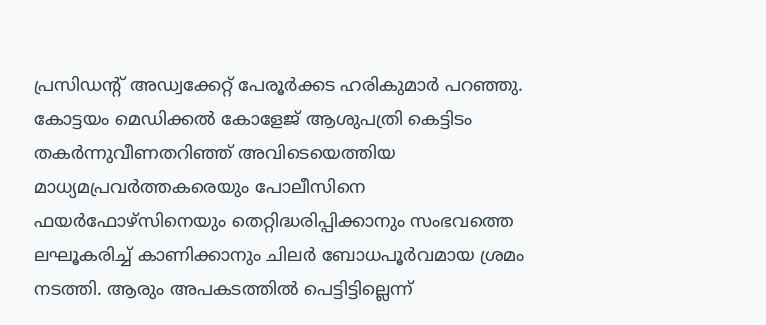പ്രസിഡന്റ് അഡ്വക്കേറ്റ് പേരൂർക്കട ഹരികുമാർ പറഞ്ഞു. കോട്ടയം മെഡിക്കൽ കോളേജ് ആശുപത്രി കെട്ടിടം തകർന്നുവീണതറിഞ്ഞ് അവിടെയെത്തിയ മാധ്യമപ്രവർത്തകരെയും പോലീസിനെ ഫയർഫോഴ്സിനെയും തെറ്റിദ്ധരിപ്പിക്കാനും സംഭവത്തെ ലഘൂകരിച്ച് കാണിക്കാനും ചിലർ ബോധപൂർവമായ ശ്രമം നടത്തി. ആരും അപകടത്തിൽ പെട്ടിട്ടില്ലെന്ന്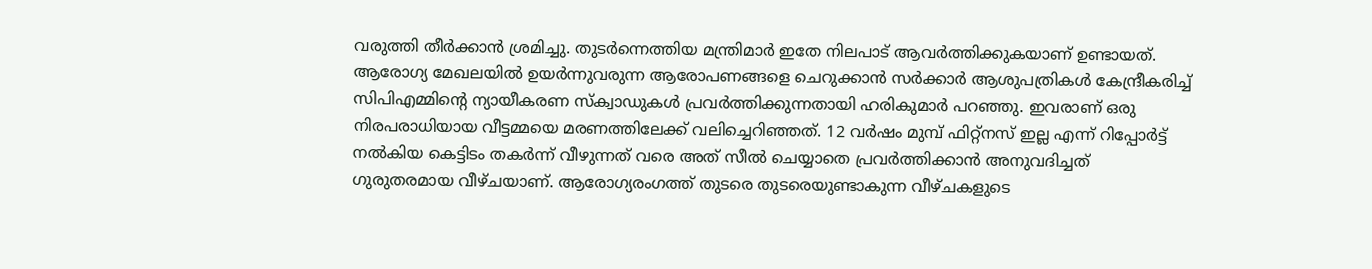വരുത്തി തീർക്കാൻ ശ്രമിച്ചു. തുടർന്നെത്തിയ മന്ത്രിമാർ ഇതേ നിലപാട് ആവർത്തിക്കുകയാണ് ഉണ്ടായത്. ആരോഗ്യ മേഖലയിൽ ഉയർന്നുവരുന്ന ആരോപണങ്ങളെ ചെറുക്കാൻ സർക്കാർ ആശുപത്രികൾ കേന്ദ്രീകരിച്ച് സിപിഎമ്മിന്റെ ന്യായീകരണ സ്‌ക്വാഡുകൾ പ്രവർത്തിക്കുന്നതായി ഹരികുമാർ പറഞ്ഞു. ഇവരാണ് ഒരു നിരപരാധിയായ വീട്ടമ്മയെ മരണത്തിലേക്ക് വലിച്ചെറിഞ്ഞത്. 12 വർഷം മുമ്പ് ഫിറ്റ്നസ് ഇല്ല എന്ന് റിപ്പോർട്ട് നൽകിയ കെട്ടിടം തകർന്ന് വീഴുന്നത് വരെ അത് സീൽ ചെയ്യാതെ പ്രവർത്തിക്കാൻ അനുവദിച്ചത് ഗുരുതരമായ വീഴ്ചയാണ്. ആരോഗ്യരംഗത്ത് തുടരെ തുടരെയുണ്ടാകുന്ന വീഴ്ചകളുടെ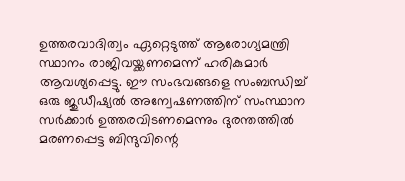ഉത്തരവാദിത്വം ഏറ്റെടുത്ത് ആരോഗ്യമന്ത്രി സ്ഥാനം രാജിവയ്ക്കണമെന്ന് ഹരികുമാർ ആവശ്യപ്പെട്ടു. ഈ സംഭവങ്ങളെ സംബന്ധിച്ച് ഒരു ജുഡീഷ്യൽ അന്വേഷണത്തിന് സംസ്ഥാന സർക്കാർ ഉത്തരവിടണമെന്നും ദുരന്തത്തിൽ മരണപ്പെട്ട ബിന്ദുവിന്റെ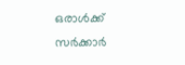ഒരാൾക്ക് സർക്കാർ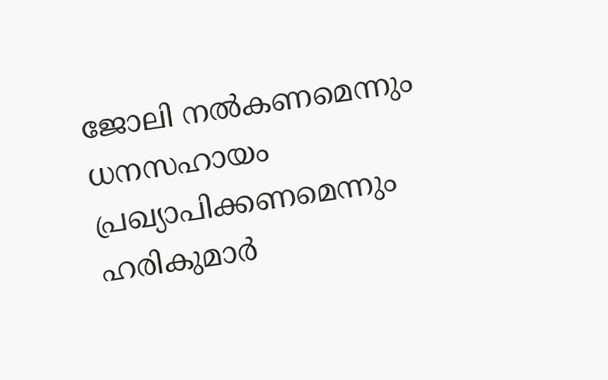ജോലി നൽകണമെന്നും ധനസഹായം പ്രഖ്യാപിക്കണമെന്നും ഹരികുമാർ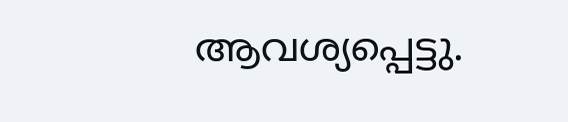ആവശ്യപ്പെട്ടു.